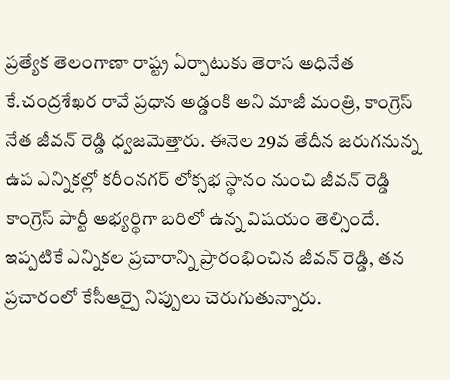ప్రత్యేక తెలంగాణా రాష్ట్ర ఏర్పాటుకు తెరాస అధినేత కే.చంద్రశేఖర రావే ప్రధాన అడ్డంకి అని మాజీ మంత్రి, కాంగ్రెస్ నేత జీవన్ రెడ్డి ధ్వజమెత్తారు. ఈనెల 29వ తేదీన జరుగనున్న ఉప ఎన్నికల్లో కరీంనగర్ లోక్సభ స్థానం నుంచి జీవన్ రెడ్డి కాంగ్రెస్ పార్టీ అభ్యర్థిగా బరిలో ఉన్న విషయం తెల్సిందే. ఇప్పటికే ఎన్నికల ప్రచారాన్ని ప్రారంభించిన జీవన్ రెడ్డి, తన ప్రచారంలో కేసీఆర్పై నిప్పులు చెరుగుతున్నారు.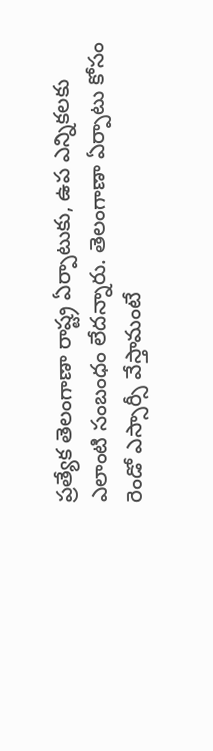ప్రత్యేక తెలంగాణా రాష్ట్ర ఏర్పాటుకు, ఉప ఎన్నికలకు ఎలాంటి సంబంధం లేదన్నారు. తెలంగాణా ఏర్పాటు కోసం రెండో ఎస్సార్సీ వేస్తామంటే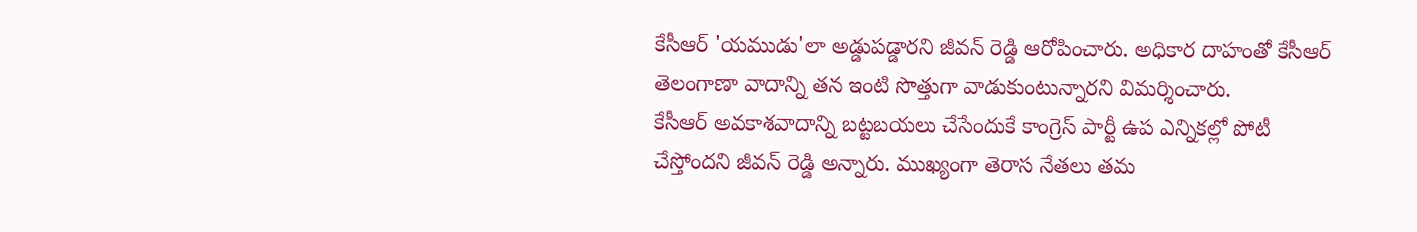కేసీఆర్ 'యముడు'లా అడ్డుపడ్డారని జీవన్ రెడ్డి ఆరోపించారు. అధికార దాహంతో కేసీఆర్ తెలంగాణా వాదాన్ని తన ఇంటి సొత్తుగా వాడుకుంటున్నారని విమర్శించారు.
కేసీఆర్ అవకాశవాదాన్ని బట్టబయలు చేసేందుకే కాంగ్రెస్ పార్టీ ఉప ఎన్నికల్లో పోటీ చేస్తోందని జీవన్ రెడ్డి అన్నారు. ముఖ్యంగా తెరాస నేతలు తమ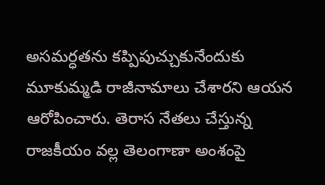అసమర్ధతను కప్పిపుచ్చుకునేందుకు మూకుమ్మడి రాజీనామాలు చేశారని ఆయన ఆరోపించారు. తెరాస నేతలు చేస్తున్న రాజకీయం వల్ల తెలంగాణా అంశంపై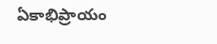ఏకాభిప్రాయం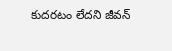కుదరటం లేదని జీవన్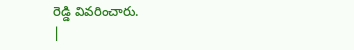రెడ్డి వివరించారు.
|